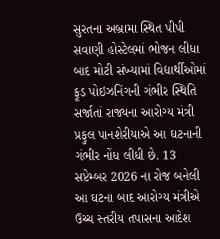સુરતના અબ્રામા સ્થિત પીપી સવાણી હોસ્ટેલમાં ભોજન લીધા બાદ મોટી સંખ્યામાં વિદ્યાર્થીઓમાં ફૂડ પોઇઝનિંગની ગંભીર સ્થિતિ સર્જાતાં રાજ્યના આરોગ્ય મંત્રી પ્રફુલ પાનશેરીયાએ આ ઘટનાની ગંભીર નોંધ લીધી છે. 13 સપ્ટેમ્બર 2026 ના રોજ બનેલી આ ઘટના બાદ આરોગ્ય મંત્રીએ ઉચ્ચ સ્તરીય તપાસના આદેશ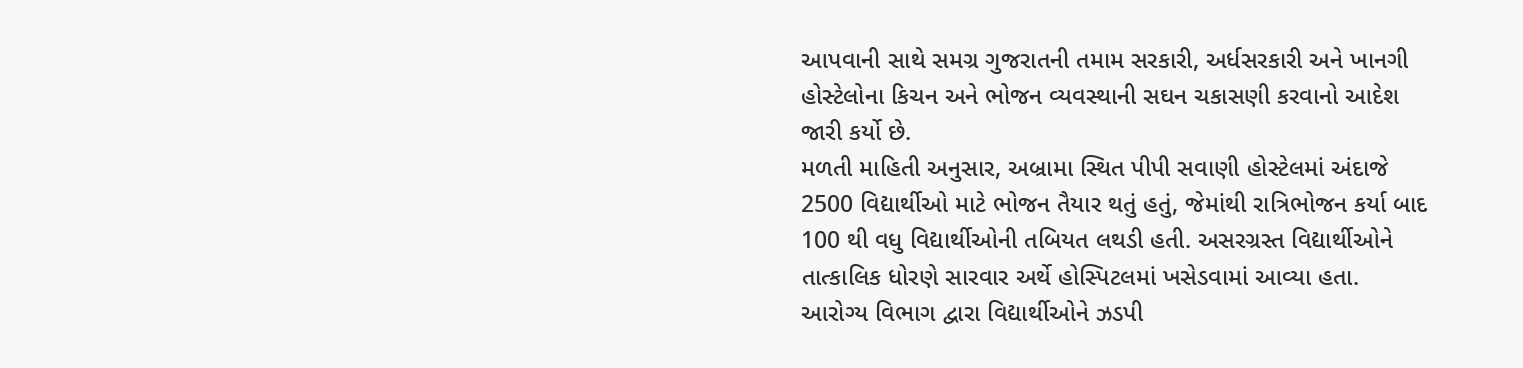આપવાની સાથે સમગ્ર ગુજરાતની તમામ સરકારી, અર્ધસરકારી અને ખાનગી હોસ્ટેલોના કિચન અને ભોજન વ્યવસ્થાની સઘન ચકાસણી કરવાનો આદેશ જારી કર્યો છે.
મળતી માહિતી અનુસાર, અબ્રામા સ્થિત પીપી સવાણી હોસ્ટેલમાં અંદાજે 2500 વિદ્યાર્થીઓ માટે ભોજન તૈયાર થતું હતું, જેમાંથી રાત્રિભોજન કર્યા બાદ 100 થી વધુ વિદ્યાર્થીઓની તબિયત લથડી હતી. અસરગ્રસ્ત વિદ્યાર્થીઓને તાત્કાલિક ધોરણે સારવાર અર્થે હોસ્પિટલમાં ખસેડવામાં આવ્યા હતા. આરોગ્ય વિભાગ દ્વારા વિદ્યાર્થીઓને ઝડપી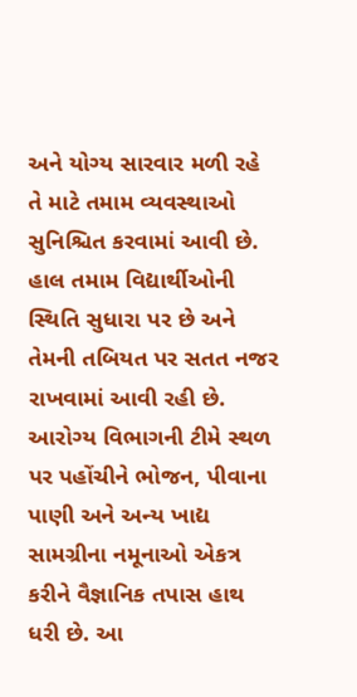અને યોગ્ય સારવાર મળી રહે તે માટે તમામ વ્યવસ્થાઓ સુનિશ્ચિત કરવામાં આવી છે. હાલ તમામ વિદ્યાર્થીઓની સ્થિતિ સુધારા પર છે અને તેમની તબિયત પર સતત નજર રાખવામાં આવી રહી છે.
આરોગ્ય વિભાગની ટીમે સ્થળ પર પહોંચીને ભોજન, પીવાના પાણી અને અન્ય ખાદ્ય સામગ્રીના નમૂનાઓ એકત્ર કરીને વૈજ્ઞાનિક તપાસ હાથ ધરી છે. આ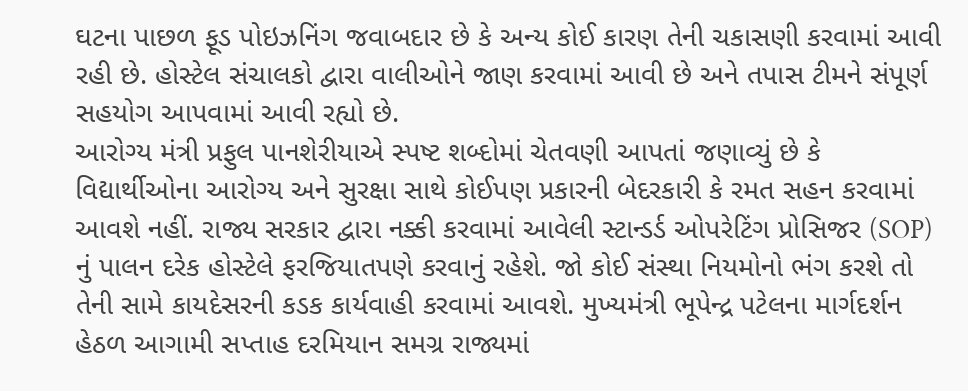ઘટના પાછળ ફૂડ પોઇઝનિંગ જવાબદાર છે કે અન્ય કોઈ કારણ તેની ચકાસણી કરવામાં આવી રહી છે. હોસ્ટેલ સંચાલકો દ્વારા વાલીઓને જાણ કરવામાં આવી છે અને તપાસ ટીમને સંપૂર્ણ સહયોગ આપવામાં આવી રહ્યો છે.
આરોગ્ય મંત્રી પ્રફુલ પાનશેરીયાએ સ્પષ્ટ શબ્દોમાં ચેતવણી આપતાં જણાવ્યું છે કે વિદ્યાર્થીઓના આરોગ્ય અને સુરક્ષા સાથે કોઈપણ પ્રકારની બેદરકારી કે રમત સહન કરવામાં આવશે નહીં. રાજ્ય સરકાર દ્વારા નક્કી કરવામાં આવેલી સ્ટાન્ડર્ડ ઓપરેટિંગ પ્રોસિજર (SOP) નું પાલન દરેક હોસ્ટેલે ફરજિયાતપણે કરવાનું રહેશે. જો કોઈ સંસ્થા નિયમોનો ભંગ કરશે તો તેની સામે કાયદેસરની કડક કાર્યવાહી કરવામાં આવશે. મુખ્યમંત્રી ભૂપેન્દ્ર પટેલના માર્ગદર્શન હેઠળ આગામી સપ્તાહ દરમિયાન સમગ્ર રાજ્યમાં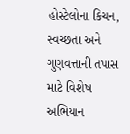હોસ્ટેલોના કિચન, સ્વચ્છતા અને ગુણવત્તાની તપાસ માટે વિશેષ અભિયાન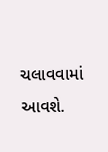ચલાવવામાં આવશે.